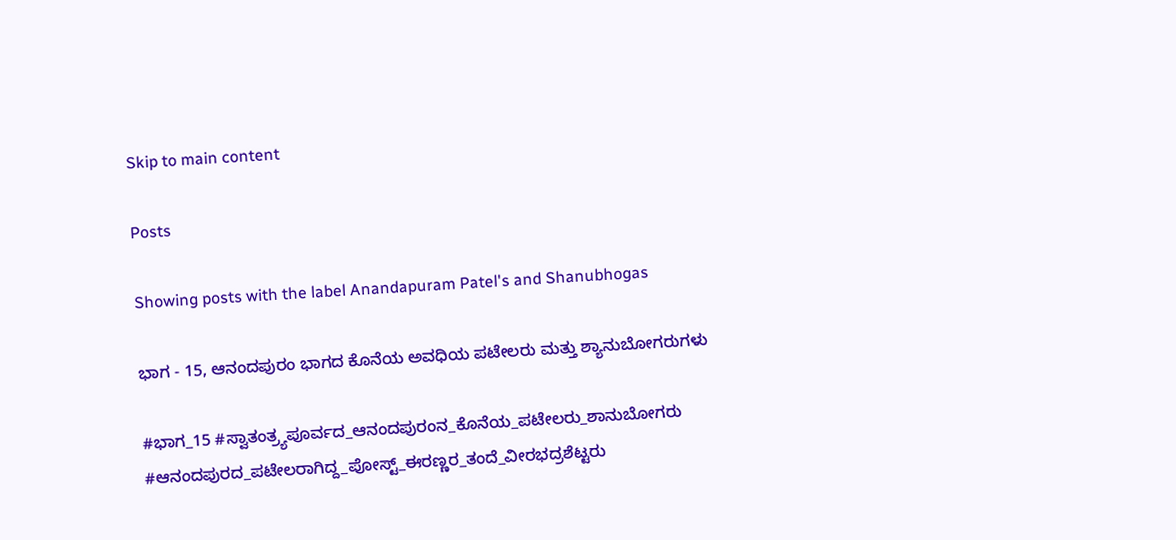Skip to main content

Posts

Showing posts with the label Anandapuram Patel's and Shanubhogas

ಭಾಗ - 15, ಆನಂದಪುರಂ ಭಾಗದ ಕೊನೆಯ ಅವಧಿಯ ಪಟೇಲರು ಮತ್ತು ಶ್ಯಾನುಬೋಗರುಗಳು

#ಭಾಗ_15 #ಸ್ವಾತಂತ್ರ್ಯಪೂರ್ವದ_ಆನಂದಪುರಂನ_ಕೊನೆಯ_ಪಟೇಲರು_ಶಾನುಬೋಗರು #ಆನಂದಪುರದ_ಪಟೇಲರಾಗಿದ್ದ_ಪೋಸ್ಟ್_ಈರಣ್ಣರ_ತಂದೆ_ವೀರಭದ್ರಶೆಟ್ಟರು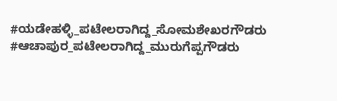#ಯಡೇಹಳ್ಳಿ_ಪಟೇಲರಾಗಿದ್ದ_ಸೋಮಶೇಖರಗೌಡರು #ಆಚಾಪುರ_ಪಟೇಲರಾಗಿದ್ದ_ಮುರುಗೆಪ್ಪಗೌಡರು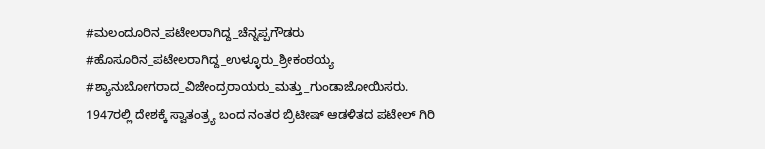#ಮಲಂದೂರಿನ_ಪಟೇಲರಾಗಿದ್ದ_ಚೆನ್ನಪ್ಪಗೌಡರು #ಹೊಸೂರಿನ_ಪಟೇಲರಾಗಿದ್ದ_ಉಳ್ಳೂರು_ಶ್ರೀಕಂಠಯ್ಯ #ಶ್ಯಾನುಬೋಗರಾದ_ವಿಜೇಂದ್ರರಾಯರು_ಮತ್ತು_ಗುಂಡಾಜೋಯಿಸರು.     1947ರಲ್ಲಿ ದೇಶಕ್ಕೆ ಸ್ವಾತಂತ್ರ್ಯ ಬಂದ ನಂತರ ಬ್ರಿಟೀಷ್ ಆಡಳಿತದ ಪಟೇಲ್ ಗಿರಿ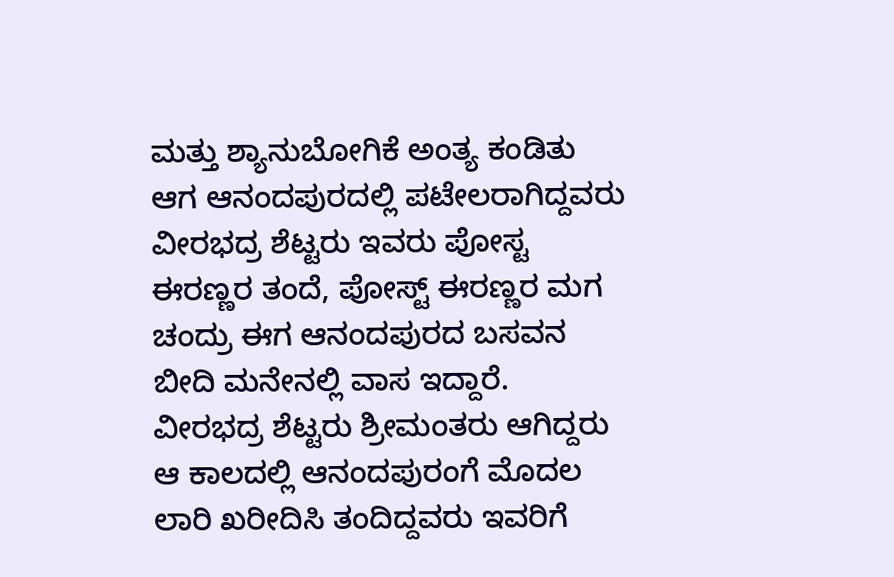ಮತ್ತು ಶ್ಯಾನುಬೋಗಿಕೆ ಅಂತ್ಯ ಕಂಡಿತು ಆಗ ಆನಂದಪುರದಲ್ಲಿ ಪಟೇಲರಾಗಿದ್ದವರು ವೀರಭದ್ರ ಶೆಟ್ಟರು ಇವರು ಪೋಸ್ಟ ಈರಣ್ಣರ ತಂದೆ, ಪೋಸ್ಟ್ ಈರಣ್ಣರ ಮಗ ಚಂದ್ರು ಈಗ ಆನಂದಪುರದ ಬಸವನ ಬೀದಿ ಮನೇನಲ್ಲಿ ವಾಸ ಇದ್ದಾರೆ.   ವೀರಭದ್ರ ಶೆಟ್ಟರು ಶ್ರೀಮಂತರು ಆಗಿದ್ದರು ಆ ಕಾಲದಲ್ಲಿ ಆನಂದಪುರಂಗೆ ಮೊದಲ ಲಾರಿ ಖರೀದಿಸಿ ತಂದಿದ್ದವರು ಇವರಿಗೆ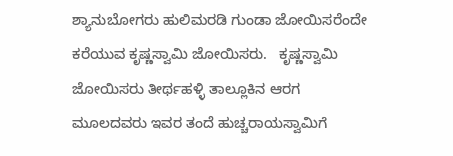ಶ್ಯಾನುಬೋಗರು ಹುಲಿಮರಡಿ ಗುಂಡಾ ಜೋಯಿಸರೆಂದೇ ಕರೆಯುವ ಕೃಷ್ಣಸ್ವಾಮಿ ಜೋಯಿಸರು.   ಕೃಷ್ಣಸ್ವಾಮಿ ಜೋಯಿಸರು ತೀರ್ಥಹಳ್ಳಿ ತಾಲ್ಲೂಕಿನ ಆರಗ ಮೂಲದವರು ಇವರ ತಂದೆ ಹುಚ್ಚರಾಯಸ್ವಾಮಿಗೆ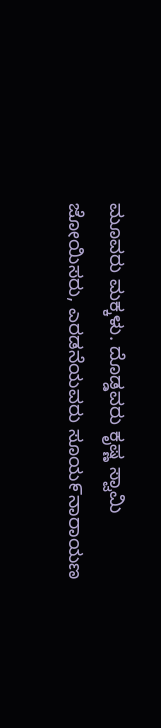ಮೂವರು ಮಕ್ಕಳು. ದೊಡ್ಡವರು ಕೃಷ್ಣ ಸ್ವಾಮಿ ಜೋಯಿಸರು, ಎರಡನೆಯವರು ಸೂಯ೯ನಾರಾಯಣ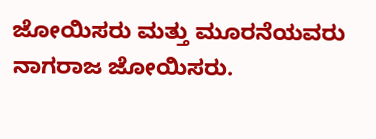ಜೋಯಿಸರು ಮತ್ತು ಮೂರನೆಯವರು ನಾಗರಾಜ ಜೋಯಿಸರು.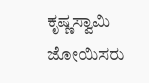ಕೃಷ್ಣಸ್ವಾಮಿ ಜೋಯಿಸರು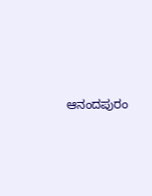ಆನಂದಪುರಂ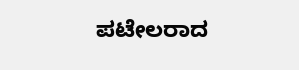ಪಟೇಲರಾದ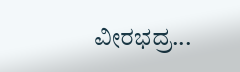ವೀರಭದ್ರ...